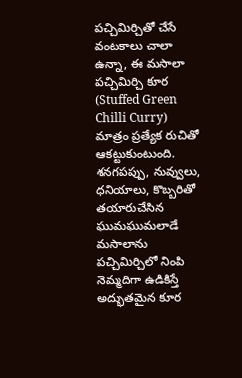పచ్చిమిర్చితో చేసే వంటకాలు చాలా ఉన్నా, ఈ మసాలా పచ్చిమిర్చి కూర (Stuffed Green Chilli Curry) మాత్రం ప్రత్యేక రుచితో ఆకట్టుకుంటుంది. శనగపప్పు, నువ్వులు, ధనియాలు, కొబ్బరితో తయారుచేసిన ఘుమఘుమలాడే మసాలాను పచ్చిమిర్చిలో నింపి నెమ్మదిగా ఉడికిస్తే అద్భుతమైన కూర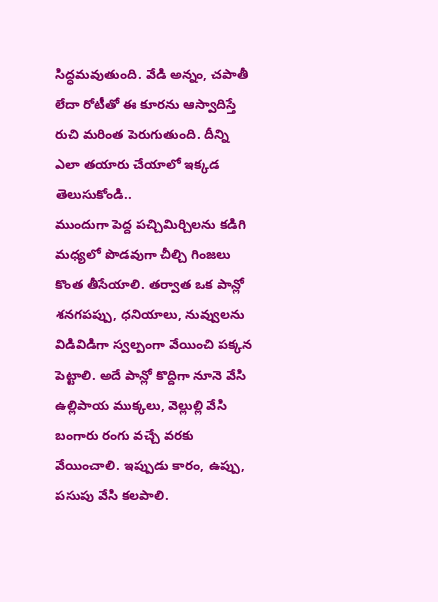సిద్ధమవుతుంది. వేడి అన్నం, చపాతీ లేదా రోటీతో ఈ కూరను ఆస్వాదిస్తే రుచి మరింత పెరుగుతుంది. దీన్ని ఎలా తయారు చేయాలో ఇక్కడ తెలుసుకోండి..
ముందుగా పెద్ద పచ్చిమిర్చిలను కడిగి మధ్యలో పొడవుగా చీల్చి గింజలు కొంత తీసేయాలి. తర్వాత ఒక పాన్లో శనగపప్పు, ధనియాలు, నువ్వులను విడివిడిగా స్వల్పంగా వేయించి పక్కన పెట్టాలి. అదే పాన్లో కొద్దిగా నూనె వేసి ఉల్లిపాయ ముక్కలు, వెల్లుల్లి వేసి బంగారు రంగు వచ్చే వరకు వేయించాలి. ఇప్పుడు కారం, ఉప్పు, పసుపు వేసి కలపాలి.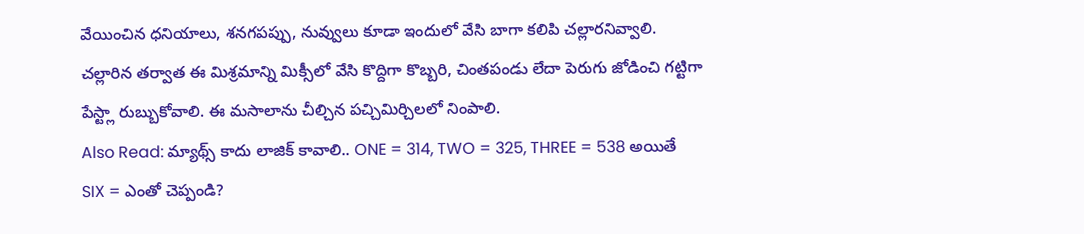వేయించిన ధనియాలు, శనగపప్పు, నువ్వులు కూడా ఇందులో వేసి బాగా కలిపి చల్లారనివ్వాలి. చల్లారిన తర్వాత ఈ మిశ్రమాన్ని మిక్సీలో వేసి కొద్దిగా కొబ్బరి, చింతపండు లేదా పెరుగు జోడించి గట్టిగా పేస్ట్లా రుబ్బుకోవాలి. ఈ మసాలాను చీల్చిన పచ్చిమిర్చిలలో నింపాలి.
Also Read: మ్యాథ్స్ కాదు లాజిక్ కావాలి.. ONE = 314, TWO = 325, THREE = 538 అయితే SIX = ఎంతో చెప్పండి?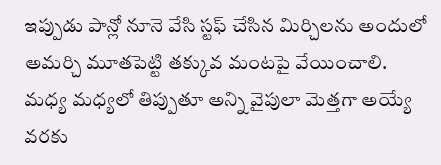ఇప్పుడు పాన్లో నూనె వేసి స్టఫ్ చేసిన మిర్చిలను అందులో అమర్చి మూతపెట్టి తక్కువ మంటపై వేయించాలి. మధ్య మధ్యలో తిప్పుతూ అన్ని వైపులా మెత్తగా అయ్యే వరకు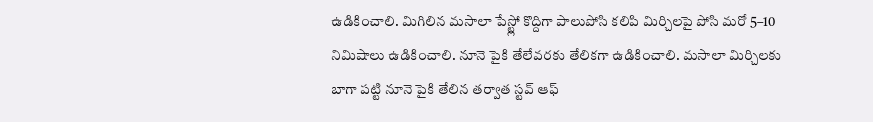ఉడికించాలి. మిగిలిన మసాలా పేస్ట్లో కొద్దిగా పాలుపోసి కలిపి మిర్చిలపై పోసి మరో 5–10 నిమిషాలు ఉడికించాలి. నూనె పైకి తేలేవరకు తేలికగా ఉడికించాలి. మసాలా మిర్చిలకు బాగా పట్టి నూనె పైకి తేలిన తర్వాత స్టవ్ ఆఫ్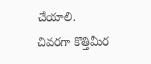చేయాలి. చివరగా కొత్తిమీర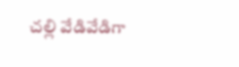చల్లి వేడివేడిగా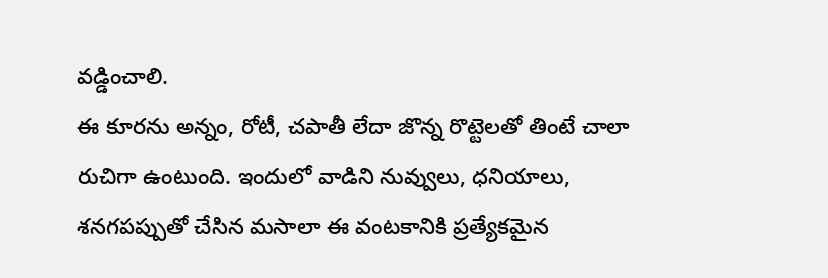వడ్డించాలి.
ఈ కూరను అన్నం, రోటీ, చపాతీ లేదా జొన్న రొట్టెలతో తింటే చాలా రుచిగా ఉంటుంది. ఇందులో వాడిని నువ్వులు, ధనియాలు, శనగపప్పుతో చేసిన మసాలా ఈ వంటకానికి ప్రత్యేకమైన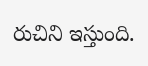రుచిని ఇస్తుంది.